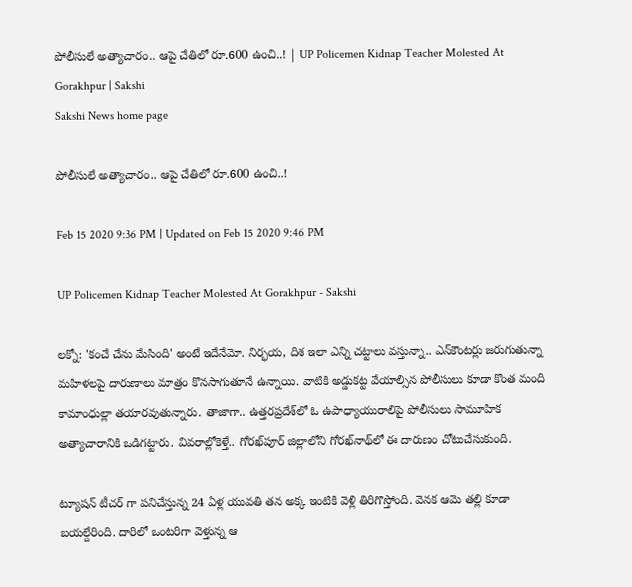పోలీసులే అత్యాచారం.. ఆపై చేతిలో రూ.600 ఉంచి..! | UP Policemen Kidnap Teacher Molested At Gorakhpur | Sakshi
Sakshi News home page

పోలీసులే అత్యాచారం.. ఆపై చేతిలో రూ.600 ఉంచి..!

Feb 15 2020 9:36 PM | Updated on Feb 15 2020 9:46 PM

UP Policemen Kidnap Teacher Molested At Gorakhpur - Sakshi

లక్నో: 'కంచే చేను మేసింది' అంటే ఇదేనేమో. నిర్భయ, దిశ ఇలా ఎన్ని చట్టాలు వస్తున్నా.. ఎన్‌కౌంటర్లు జరుగుతున్నా మహిళలపై దారుణాలు మాత్రం కొనసాగుతూనే ఉన్నాయి. వాటికి అడ్డుకట్ట వేయాల్సిన పోలీసులు కూడా కొంత మంది కామాంధుల్లా తయారవుతున్నారు. తాజాగా.. ఉత్తరప్రదేశ్‌లో ఓ ఉపాధ్యాయురాలిపై పోలీసులు సామూహిక అత్యాచారానికి ఒడిగట్టారు. వివరాల్లోకెళ్తే.. గోరఖ్‌పూర్ జిల్లాలోని గోరఖ్‌నాథ్‌‌లో ఈ దారుణం చోటుచేసుకుంది.

ట్యూషన్ టీచర్ గా పనిచేస్తున్న 24 ఏళ్ల యువతి తన అక్క ఇంటికి వెళ్లి తిరిగొస్తోంది. వెనక ఆమె తల్లి కూడా బయల్దేరింది. దారిలో ఒంటరిగా వెళ్తున్న ఆ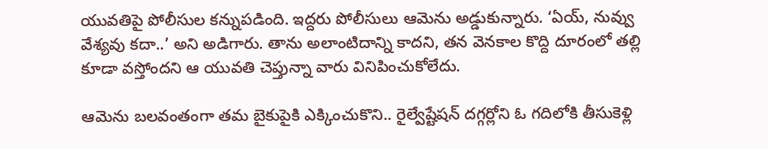యువతిపై పోలీసుల కన్నుపడింది. ఇద్దరు పోలీసులు ఆమెను అడ్డుకున్నారు. ‘ఏయ్, నువ్వు వేశ్యవు కదా..’ అని అడిగారు. తాను అలాంటిదాన్ని కాదని, తన వెనకాల కొద్ది దూరంలో తల్లి కూడా వస్తోందని ఆ యువతి చెప్తున్నా వారు వినిపించుకోలేదు.

ఆమెను బలవంతంగా తమ బైకుపైకి ఎక్కించుకొని.. రైల్వేష్టేషన్ దగ్గర్లోని ఓ గదిలోకి తీసుకెళ్లి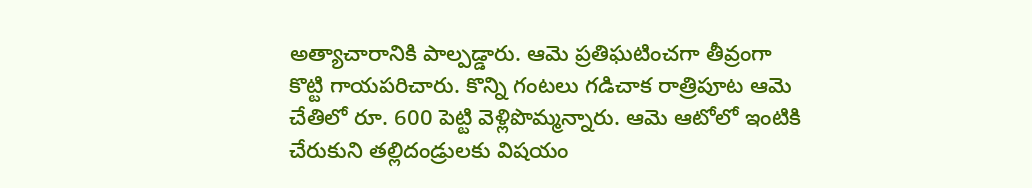అత్యాచారానికి పాల్పడ్డారు. ఆమె ప్రతిఘటించగా తీవ్రంగా కొట్టి గాయపరిచారు. కొన్ని గంటలు గడిచాక రాత్రిపూట ఆమె చేతిలో రూ. 600 పెట్టి వెళ్లిపొమ్మన్నారు. ఆమె ఆటోలో ఇంటికి చేరుకుని తల్లిదండ్రులకు విషయం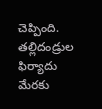చెప్పింది. తల్లిదండ్రుల ఫిర్యాదు మేరకు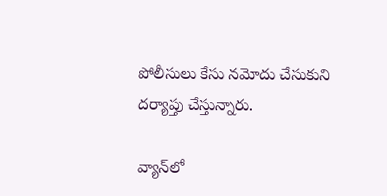పోలీసులు కేసు నమోదు చేసుకుని దర్యాప్తు చేస్తున్నారు.

వ్యాన్‌లో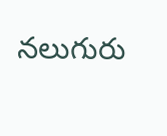నలుగురు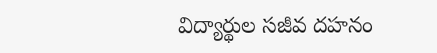విద్యార్థుల సజీవ దహనం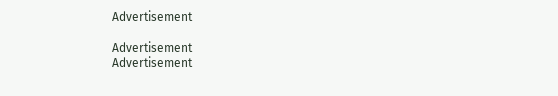Advertisement

Advertisement
Advertisement